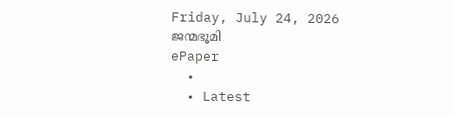Friday, July 24, 2026
ജന്മഭൂമി
ePaper
  •
  • Latest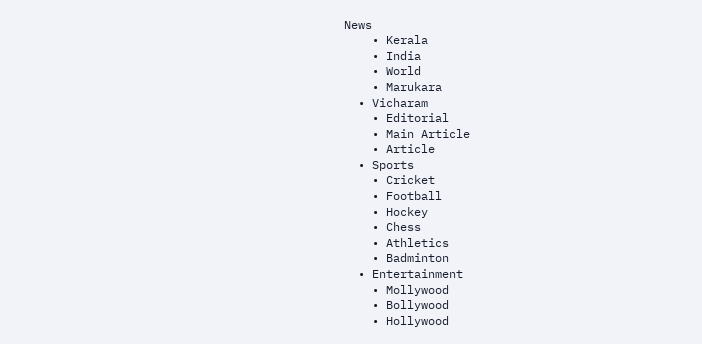News
    • Kerala
    • India
    • World
    • Marukara
  • Vicharam
    • Editorial
    • Main Article
    • Article
  • Sports
    • Cricket
    • Football
    • Hockey
    • Chess
    • Athletics
    • Badminton
  • Entertainment
    • Mollywood
    • Bollywood
    • Hollywood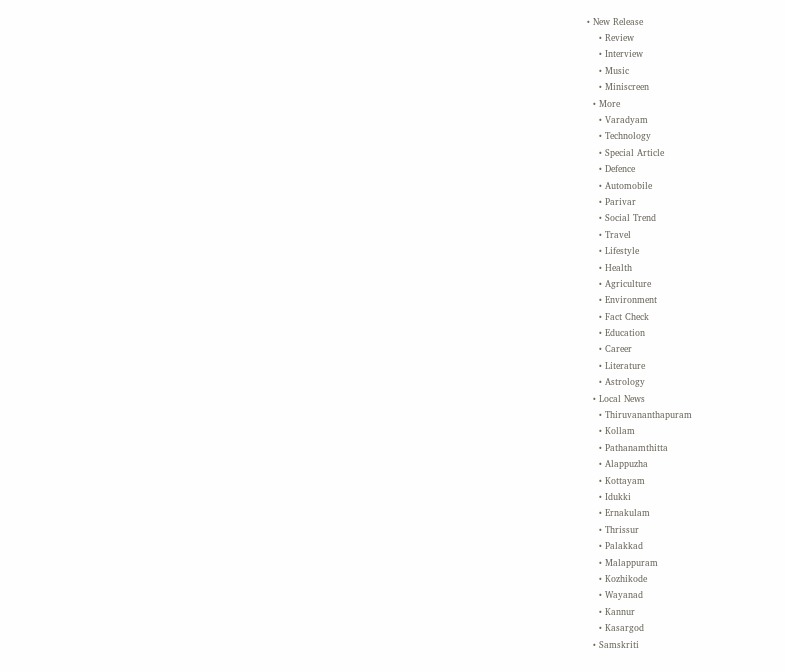• New Release
    • Review
    • Interview
    • Music
    • Miniscreen
  • More
    • Varadyam
    • Technology
    • Special Article
    • Defence
    • Automobile
    • Parivar
    • Social Trend
    • Travel
    • Lifestyle
    • Health
    • Agriculture
    • Environment
    • Fact Check
    • Education
    • Career
    • Literature
    • Astrology
  • Local News
    • Thiruvananthapuram
    • Kollam
    • Pathanamthitta
    • Alappuzha
    • Kottayam
    • Idukki
    • Ernakulam
    • Thrissur
    • Palakkad
    • Malappuram
    • Kozhikode
    • Wayanad
    • Kannur
    • Kasargod
  • Samskriti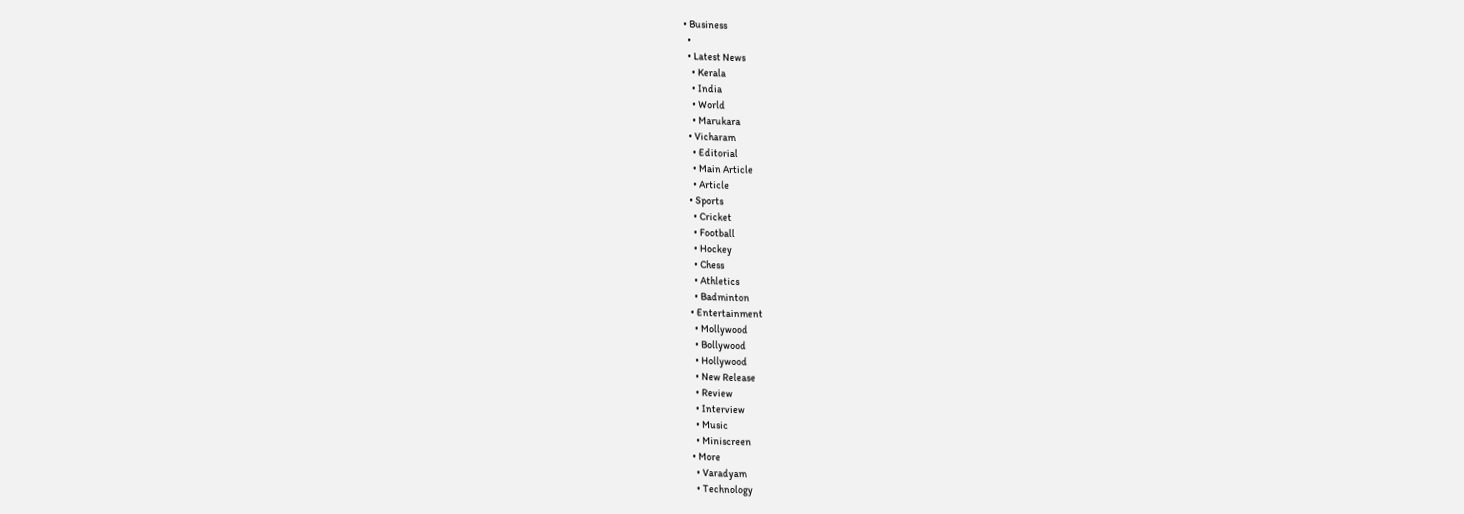• Business
  •
  • Latest News
    • Kerala
    • India
    • World
    • Marukara
  • Vicharam
    • Editorial
    • Main Article
    • Article
  • Sports
    • Cricket
    • Football
    • Hockey
    • Chess
    • Athletics
    • Badminton
  • Entertainment
    • Mollywood
    • Bollywood
    • Hollywood
    • New Release
    • Review
    • Interview
    • Music
    • Miniscreen
  • More
    • Varadyam
    • Technology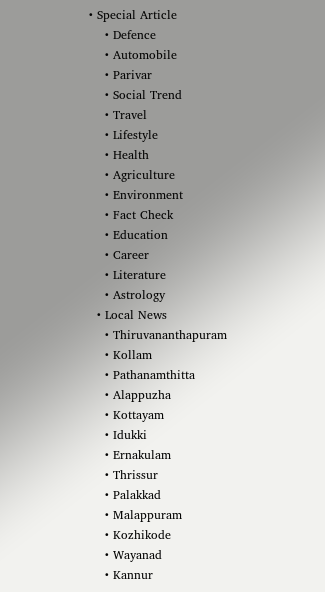• Special Article
    • Defence
    • Automobile
    • Parivar
    • Social Trend
    • Travel
    • Lifestyle
    • Health
    • Agriculture
    • Environment
    • Fact Check
    • Education
    • Career
    • Literature
    • Astrology
  • Local News
    • Thiruvananthapuram
    • Kollam
    • Pathanamthitta
    • Alappuzha
    • Kottayam
    • Idukki
    • Ernakulam
    • Thrissur
    • Palakkad
    • Malappuram
    • Kozhikode
    • Wayanad
    • Kannur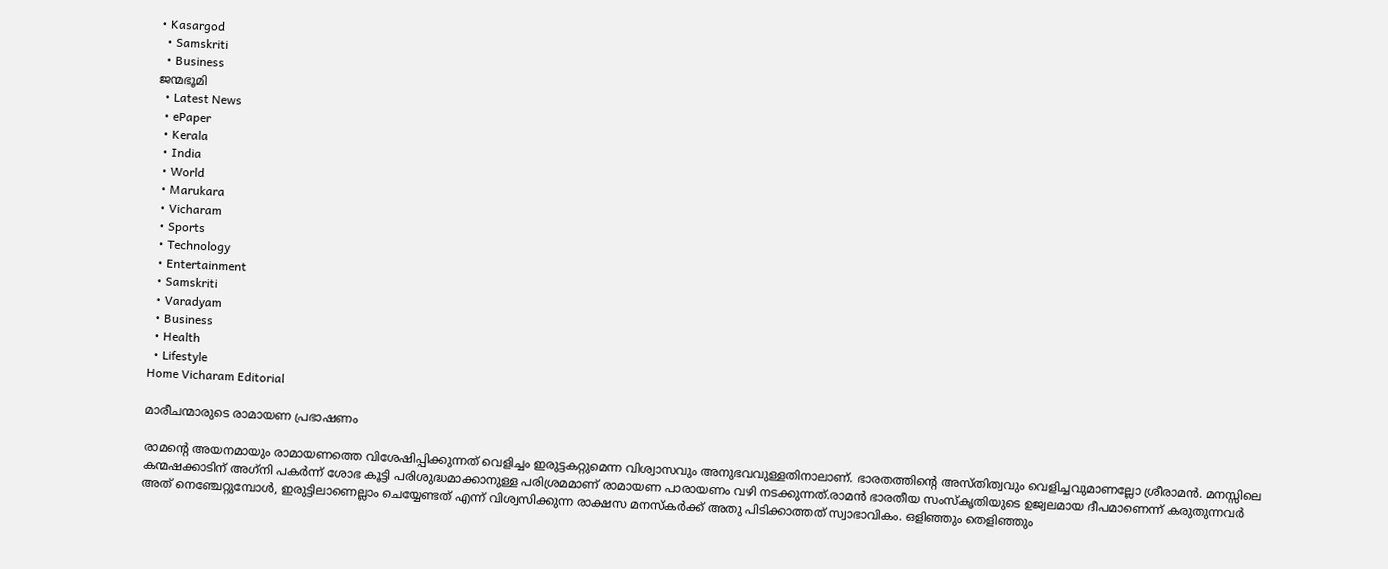• Kasargod
  • Samskriti
  • Business
ജന്മഭൂമി
  • Latest News
  • ePaper
  • Kerala
  • India
  • World
  • Marukara
  • Vicharam
  • Sports
  • Technology
  • Entertainment
  • Samskriti
  • Varadyam
  • Business
  • Health
  • Lifestyle
Home Vicharam Editorial

മാരീചന്മാരുടെ രാമായണ പ്രഭാഷണം

രാമന്റെ അയനമായും രാമായണത്തെ വിശേഷിപ്പിക്കുന്നത് വെളിച്ചം ഇരുട്ടകറ്റുമെന്ന വിശ്വാസവും അനുഭവവുള്ളതിനാലാണ്. ഭാരതത്തിന്റെ അസ്തിത്വവും വെളിച്ചവുമാണല്ലോ ശ്രീരാമന്‍. മനസ്സിലെ കന്മഷക്കാടിന് അഗ്‌നി പകര്‍ന്ന് ശോഭ കൂട്ടി പരിശുദ്ധമാക്കാനുള്ള പരിശ്രമമാണ് രാമായണ പാരായണം വഴി നടക്കുന്നത്.രാമന്‍ ഭാരതീയ സംസ്‌കൃതിയുടെ ഉജ്വലമായ ദീപമാണെന്ന് കരുതുന്നവര്‍ അത് നെഞ്ചേറ്റുമ്പോള്‍, ഇരുട്ടിലാണെല്ലാം ചെയ്യേണ്ടത് എന്ന് വിശ്വസിക്കുന്ന രാക്ഷസ മനസ്‌കര്‍ക്ക് അതു പിടിക്കാത്തത് സ്വാഭാവികം. ഒളിഞ്ഞും തെളിഞ്ഞും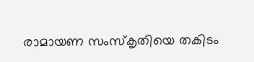രാമായണ സംസ്‌കൃതിയെ തകിടം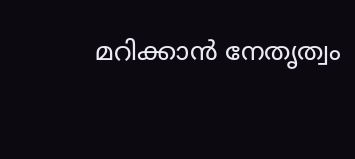മറിക്കാന്‍ നേതൃത്വം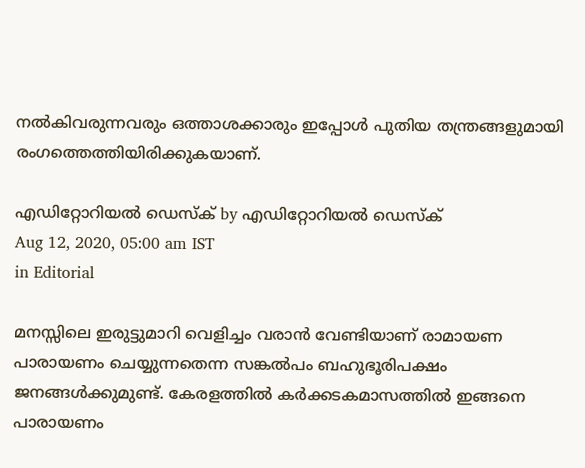നല്‍കിവരുന്നവരും ഒത്താശക്കാരും ഇപ്പോള്‍ പുതിയ തന്ത്രങ്ങളുമായി രംഗത്തെത്തിയിരിക്കുകയാണ്.

എഡിറ്റോറിയൽ ഡെസ്ക് by എഡിറ്റോറിയൽ ഡെസ്ക്
Aug 12, 2020, 05:00 am IST
in Editorial

മനസ്സിലെ ഇരുട്ടുമാറി വെളിച്ചം വരാന്‍ വേണ്ടിയാണ് രാമായണ പാരായണം ചെയ്യുന്നതെന്ന സങ്കല്‍പം ബഹുഭൂരിപക്ഷം ജനങ്ങള്‍ക്കുമുണ്ട്. കേരളത്തില്‍ കര്‍ക്കടകമാസത്തില്‍ ഇങ്ങനെ പാരായണം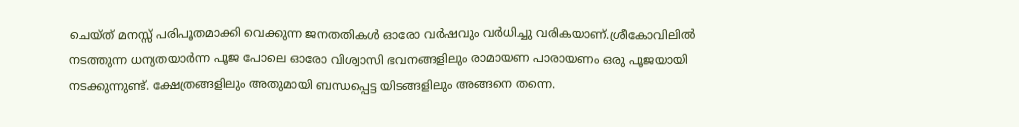ചെയ്ത് മനസ്സ് പരിപൂതമാക്കി വെക്കുന്ന ജനതതികള്‍ ഓരോ വര്‍ഷവും വര്‍ധിച്ചു വരികയാണ്.ശ്രീകോവിലില്‍ നടത്തുന്ന ധന്യതയാര്‍ന്ന പൂജ പോലെ ഓരോ വിശ്വാസി ഭവനങ്ങളിലും രാമായണ പാരായണം ഒരു പൂജയായി നടക്കുന്നുണ്ട്. ക്ഷേത്രങ്ങളിലും അതുമായി ബന്ധപ്പെട്ട യിടങ്ങളിലും അങ്ങനെ തന്നെ.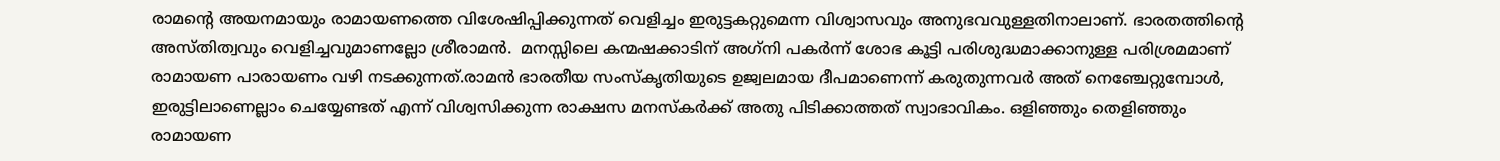രാമന്റെ അയനമായും രാമായണത്തെ വിശേഷിപ്പിക്കുന്നത് വെളിച്ചം ഇരുട്ടകറ്റുമെന്ന വിശ്വാസവും അനുഭവവുള്ളതിനാലാണ്. ഭാരതത്തിന്റെ അസ്തിത്വവും വെളിച്ചവുമാണല്ലോ ശ്രീരാമന്‍.  മനസ്സിലെ കന്മഷക്കാടിന് അഗ്‌നി പകര്‍ന്ന് ശോഭ കൂട്ടി പരിശുദ്ധമാക്കാനുള്ള പരിശ്രമമാണ്  രാമായണ പാരായണം വഴി നടക്കുന്നത്.രാമന്‍ ഭാരതീയ സംസ്‌കൃതിയുടെ ഉജ്വലമായ ദീപമാണെന്ന് കരുതുന്നവര്‍ അത് നെഞ്ചേറ്റുമ്പോള്‍,  ഇരുട്ടിലാണെല്ലാം ചെയ്യേണ്ടത് എന്ന് വിശ്വസിക്കുന്ന രാക്ഷസ മനസ്‌കര്‍ക്ക് അതു പിടിക്കാത്തത് സ്വാഭാവികം. ഒളിഞ്ഞും തെളിഞ്ഞും രാമായണ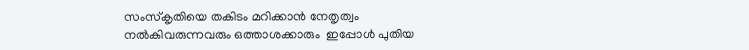സംസ്‌കൃതിയെ തകിടം മറിക്കാന്‍ നേതൃത്വം നല്‍കിവരുന്നവരും ഒത്താശക്കാരും  ഇപ്പോള്‍ പുതിയ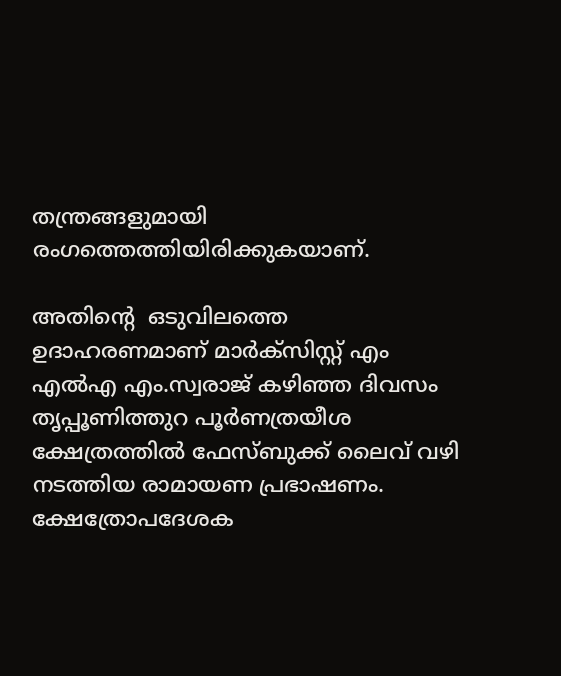തന്ത്രങ്ങളുമായി രംഗത്തെത്തിയിരിക്കുകയാണ്.

അതിന്റെ  ഒടുവിലത്തെ ഉദാഹരണമാണ് മാര്‍ക്‌സിസ്റ്റ് എം എല്‍എ എം.സ്വരാജ് കഴിഞ്ഞ ദിവസം തൃപ്പൂണിത്തുറ പൂര്‍ണത്രയീശ ക്ഷേത്രത്തില്‍ ഫേസ്ബുക്ക് ലൈവ് വഴി നടത്തിയ രാമായണ പ്രഭാഷണം. ക്ഷേത്രോപദേശക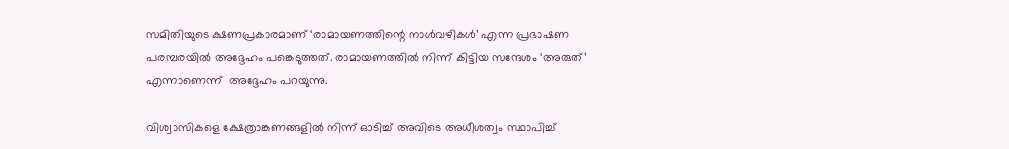സമിതിയുടെ ക്ഷണപ്രകാരമാണ് ‘രാമായണത്തിന്റെ നാള്‍വഴികള്‍’ എന്ന പ്രഭാഷണ പരമ്പരയില്‍ അദ്ദേഹം പങ്കെടുത്തത്. രാമായണത്തില്‍ നിന്ന് കിട്ടിയ സന്ദേശം ‘അരുത്’ എന്നാണെന്ന്  അദ്ദേഹം പറയുന്നു.

വിശ്വാസികളെ ക്ഷേത്രാങ്കണങ്ങളില്‍ നിന്ന് ഓടിച്ച് അവിടെ അധീശത്വം സ്ഥാപിച്ച്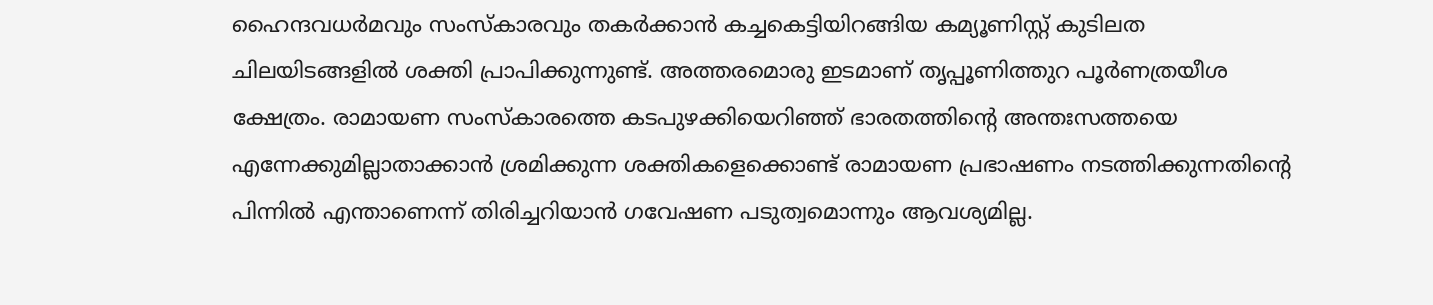ഹൈന്ദവധര്‍മവും സംസ്‌കാരവും തകര്‍ക്കാന്‍ കച്ചകെട്ടിയിറങ്ങിയ കമ്യൂണിസ്റ്റ് കുടിലത ചിലയിടങ്ങളില്‍ ശക്തി പ്രാപിക്കുന്നുണ്ട്. അത്തരമൊരു ഇടമാണ് തൃപ്പൂണിത്തുറ പൂര്‍ണത്രയീശ ക്ഷേത്രം. രാമായണ സംസ്‌കാരത്തെ കടപുഴക്കിയെറിഞ്ഞ് ഭാരതത്തിന്റെ അന്തഃസത്തയെ എന്നേക്കുമില്ലാതാക്കാന്‍ ശ്രമിക്കുന്ന ശക്തികളെക്കൊണ്ട് രാമായണ പ്രഭാഷണം നടത്തിക്കുന്നതിന്റെ പിന്നില്‍ എന്താണെന്ന് തിരിച്ചറിയാന്‍ ഗവേഷണ പടുത്വമൊന്നും ആവശ്യമില്ല.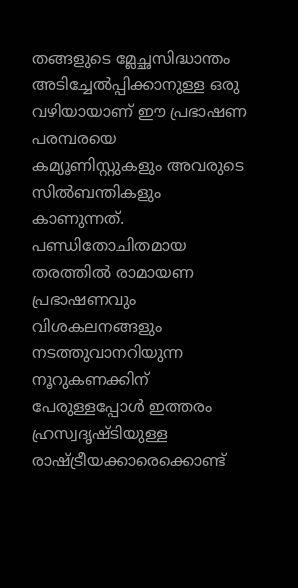തങ്ങളുടെ മ്ലേച്ഛസിദ്ധാന്തം അടിച്ചേല്‍പ്പിക്കാനുള്ള ഒരു വഴിയായാണ് ഈ പ്രഭാഷണ പരമ്പരയെ കമ്യൂണിസ്റ്റുകളും അവരുടെ സില്‍ബന്തികളും കാണുന്നത്. പണ്ഡിതോചിതമായ തരത്തില്‍ രാമായണ പ്രഭാഷണവും വിശകലനങ്ങളും നടത്തുവാനറിയുന്ന നൂറുകണക്കിന് പേരുള്ളപ്പോള്‍ ഇത്തരം ഹ്രസ്വദൃഷ്ടിയുള്ള രാഷ്‌ട്രീയക്കാരെക്കൊണ്ട്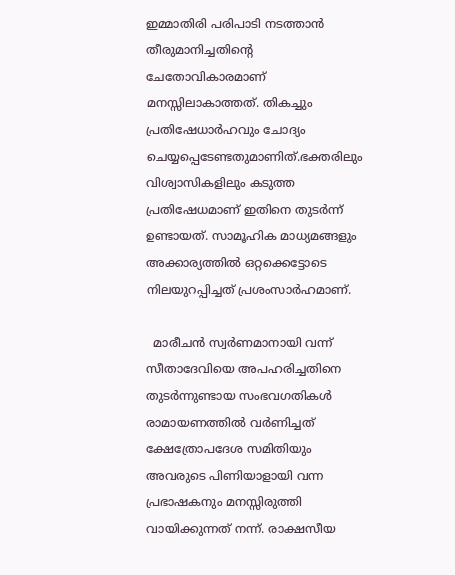ഇമ്മാതിരി പരിപാടി നടത്താന്‍ തീരുമാനിച്ചതിന്റെ ചേതോവികാരമാണ് മനസ്സിലാകാത്തത്. തികച്ചും പ്രതിഷേധാര്‍ഹവും ചോദ്യം ചെയ്യപ്പെടേണ്ടതുമാണിത്.ഭക്തരിലും വിശ്വാസികളിലും കടുത്ത പ്രതിഷേധമാണ് ഇതിനെ തുടര്‍ന്ന് ഉണ്ടായത്. സാമൂഹിക മാധ്യമങ്ങളും അക്കാര്യത്തില്‍ ഒറ്റക്കെട്ടോടെ നിലയുറപ്പിച്ചത് പ്രശംസാര്‍ഹമാണ്.

  മാരീചന്‍ സ്വര്‍ണമാനായി വന്ന് സീതാദേവിയെ അപഹരിച്ചതിനെ തുടര്‍ന്നുണ്ടായ സംഭവഗതികള്‍ രാമായണത്തില്‍ വര്‍ണിച്ചത്  ക്ഷേത്രോപദേശ സമിതിയും അവരുടെ പിണിയാളായി വന്ന പ്രഭാഷകനും മനസ്സിരുത്തി വായിക്കുന്നത് നന്ന്. രാക്ഷസീയ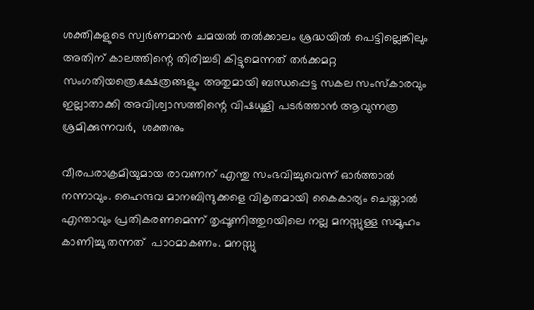ശക്തികളുടെ സ്വര്‍ണമാന്‍ ചമയല്‍ തല്‍ക്കാലം ശ്രദ്ധയില്‍ പെട്ടില്ലെങ്കിലും അതിന് കാലത്തിന്റെ തിരിച്ചടി കിട്ടുമെന്നത് തര്‍ക്കമറ്റ സംഗതിയത്രെ.ക്ഷേത്രങ്ങളും അതുമായി ബന്ധപ്പെട്ട സകല സംസ്‌കാരവും ഇല്ലാതാക്കി അവിശ്വാസത്തിന്റെ വിഷധൂളി പടര്‍ത്താന്‍ ആവുന്നത്ര ശ്രമിക്കുന്നവര്‍,  ശക്തനും

വീരപരാക്രമിയുമായ രാവണന് എന്തു സംഭവിച്ചുവെന്ന് ഓര്‍ത്താല്‍ നന്നാവും. ഹൈന്ദവ മാനബിന്ദുക്കളെ വികൃതമായി കൈകാര്യം ചെയ്താല്‍ എന്താവും പ്രതികരണമെന്ന് തൃപ്പൂണിത്തുറയിലെ നല്ല മനസ്സുള്ള സമൂഹം കാണിച്ചു തന്നത്  പാഠമാകണം. മനസ്സു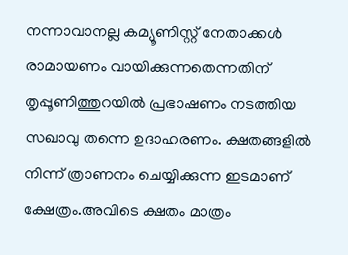നന്നാവാനല്ല കമ്യൂണിസ്റ്റ് നേതാക്കള്‍ രാമായണം വായിക്കുന്നതെന്നതിന് തൃപ്പൂണിത്തുറയില്‍ പ്രഭാഷണം നടത്തിയ സഖാവു തന്നെ ഉദാഹരണം. ക്ഷതങ്ങളില്‍ നിന്ന് ത്രാണനം ചെയ്യിക്കുന്ന ഇടമാണ് ക്ഷേത്രം.അവിടെ ക്ഷതം മാത്രം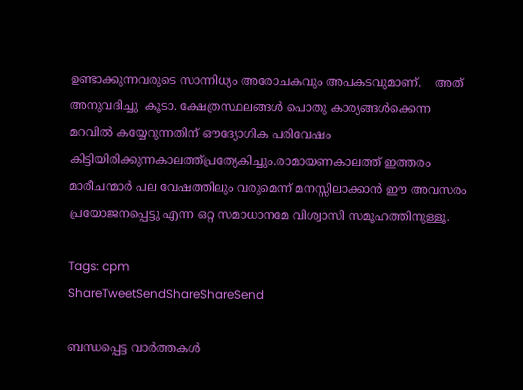ഉണ്ടാക്കുന്നവരുടെ സാന്നിധ്യം അരോചകവും അപകടവുമാണ്.    അത് അനുവദിച്ചു  കൂടാ. ക്ഷേത്രസ്ഥലങ്ങള്‍ പൊതു കാര്യങ്ങള്‍ക്കെന്ന മറവില്‍ കയ്യേറുന്നതിന് ഔദ്യോഗിക പരിവേഷം കിട്ടിയിരിക്കുന്നകാലത്ത്പ്രത്യേകിച്ചും.രാമായണകാലത്ത് ഇത്തരം മാരീചന്മാര്‍ പല വേഷത്തിലും വരുമെന്ന് മനസ്സിലാക്കാന്‍ ഈ അവസരം പ്രയോജനപ്പെട്ടു എന്ന ഒറ്റ സമാധാനമേ വിശ്വാസി സമൂഹത്തിനുള്ളൂ.

Tags: cpm
ShareTweetSendShareShareSend

ബന്ധപ്പെട്ട വാര്‍ത്തകള്‍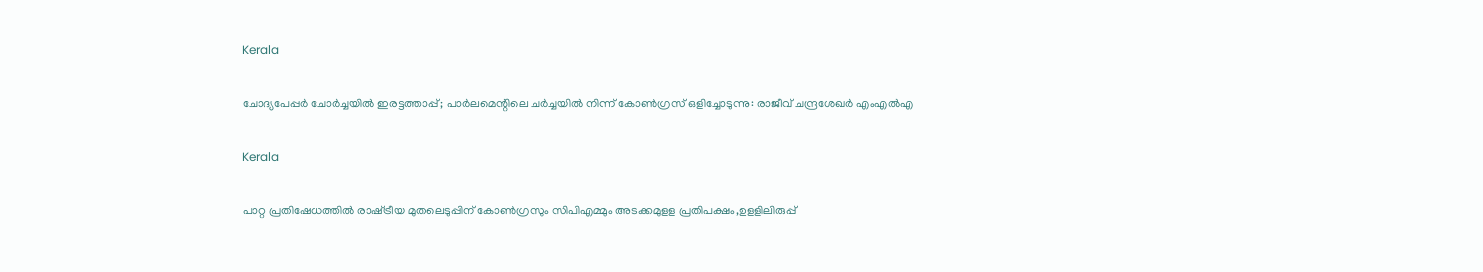Kerala

ചോദ്യപേപ്പര്‍ ചോര്‍ച്ചയില്‍ ഇരട്ടത്താപ്പ്; പാര്‍ലമെന്റിലെ ചര്‍ച്ചയില്‍ നിന്ന് കോണ്‍ഗ്രസ് ഒളിച്ചോടുന്നു: രാജീവ് ചന്ദ്രശേഖര്‍ എംഎല്‍എ

Kerala

പാറ്റ പ്രതിഷേധത്തില്‍ രാഷ്‌ട്രീയ മുതലെടുപ്പിന് കോണ്‍ഗ്രസും സിപിഎമ്മും അടക്കമുളള പ്രതിപക്ഷം,ഉളളിലിരുപ്പ്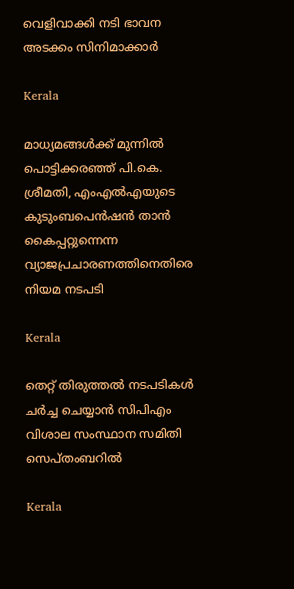വെളിവാക്കി നടി ഭാവന അടക്കം സിനിമാക്കാര്‍

Kerala

മാധ്യമങ്ങൾക്ക് മുന്നിൽ പൊട്ടിക്കരഞ്ഞ് പി.കെ. ശ്രീമതി, എംഎൽഎയുടെ കുടുംബപെൻഷൻ താൻ കൈപ്പറ്റുന്നെന്ന വ്യാജപ്രചാരണത്തിനെതിരെ നിയമ നടപടി

Kerala

തെറ്റ് തിരുത്തല്‍ നടപടികള്‍ ചര്‍ച്ച ചെയ്യാന്‍ സിപിഎം വിശാല സംസ്ഥാന സമിതി സെപ്തംബറില്‍

Kerala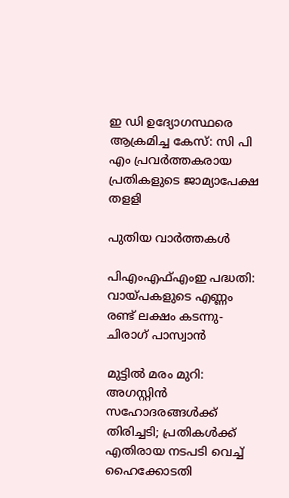ഇ ഡി ഉദ്യോഗസ്ഥരെ ആക്രമിച്ച കേസ്: സി പി എം പ്രവര്‍ത്തകരായ പ്രതികളുടെ ജാമ്യാപേക്ഷ തളളി

പുതിയ വാര്‍ത്തകള്‍

പിഎംഎഫ്എംഇ പദ്ധതി: വായ്‌പകളുടെ എണ്ണം രണ്ട് ലക്ഷം കടന്നു-ചിരാഗ് പാസ്വാന്‍

മുട്ടില്‍ മരം മുറി: അഗസ്റ്റിൻ സഹോദരങ്ങൾക്ക് തിരിച്ചടി; പ്രതികള്‍ക്ക് എതിരായ നടപടി വെച്ച് ഹൈക്കോടതി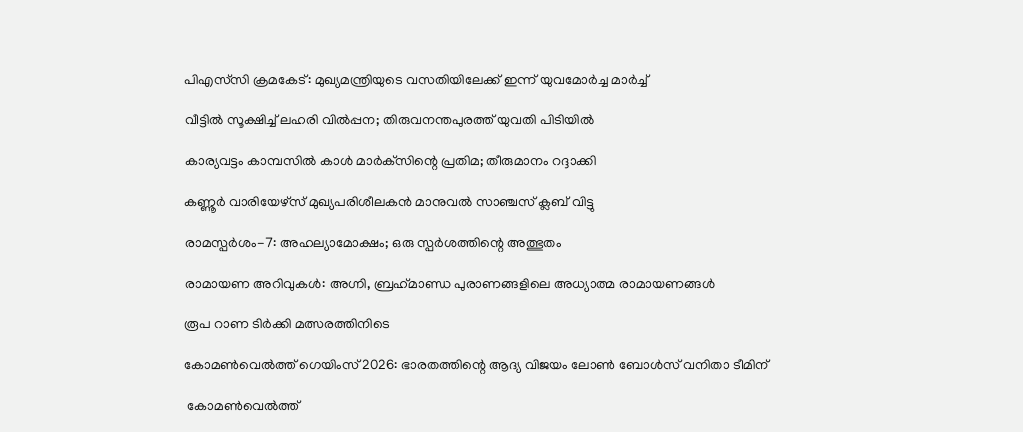പിഎസ്‌സി ക്രമകേട്: മുഖ്യമന്ത്രിയുടെ വസതിയിലേക്ക് ഇന്ന് യുവമോര്‍ച്ച മാര്‍ച്ച്

വീട്ടിൽ സൂക്ഷിച്ച് ലഹരി വിൽപ്പന; തിരുവനന്തപുരത്ത് യുവതി പിടിയിൽ

കാര്യവട്ടം കാമ്പസില്‍ കാള്‍ മാര്‍ക്‌സിന്റെ പ്രതിമ; തീരുമാനം റദ്ദാക്കി

കണ്ണൂര്‍ വാരിയേഴ്സ് മുഖ്യപരിശീലകന്‍ മാനുവല്‍ സാഞ്ചസ് ക്ലബ് വിട്ടു

രാമസ്പര്‍ശം-7: അഹല്യാമോക്ഷം; ഒരു സ്പര്‍ശത്തിന്റെ അത്ഭുതം

രാമായണ അറിവുകള്‍: അഗ്നി, ബ്രഹ്‌മാണ്ഡ പുരാണങ്ങളിലെ അധ്യാത്മ രാമായണങ്ങള്‍

രൂപ റാണ ടിര്‍ക്കി മത്സരത്തിനിടെ

കോമണ്‍വെല്‍ത്ത് ഗെയിംസ് 2026: ഭാരതത്തിന്റെ ആദ്യ വിജയം ലോണ്‍ ബോള്‍സ് വനിതാ ടീമിന്

 കോമണ്‍വെല്‍ത്ത്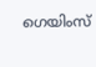ഗെയിംസ്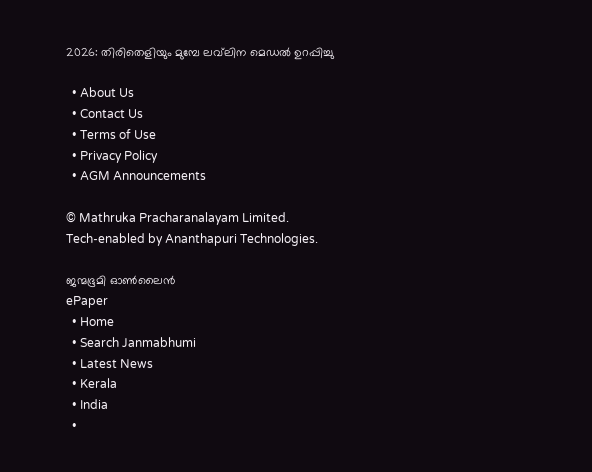2026: തിരിതെളിയും മുമ്പേ ലവ്‌ലിന മെഡല്‍ ഉറപ്പിച്ചു

  • About Us
  • Contact Us
  • Terms of Use
  • Privacy Policy
  • AGM Announcements

© Mathruka Pracharanalayam Limited.
Tech-enabled by Ananthapuri Technologies.

ജന്മഭൂമി ഓണ്‍ലൈന്‍
ePaper
  • Home
  • Search Janmabhumi
  • Latest News
  • Kerala
  • India
  •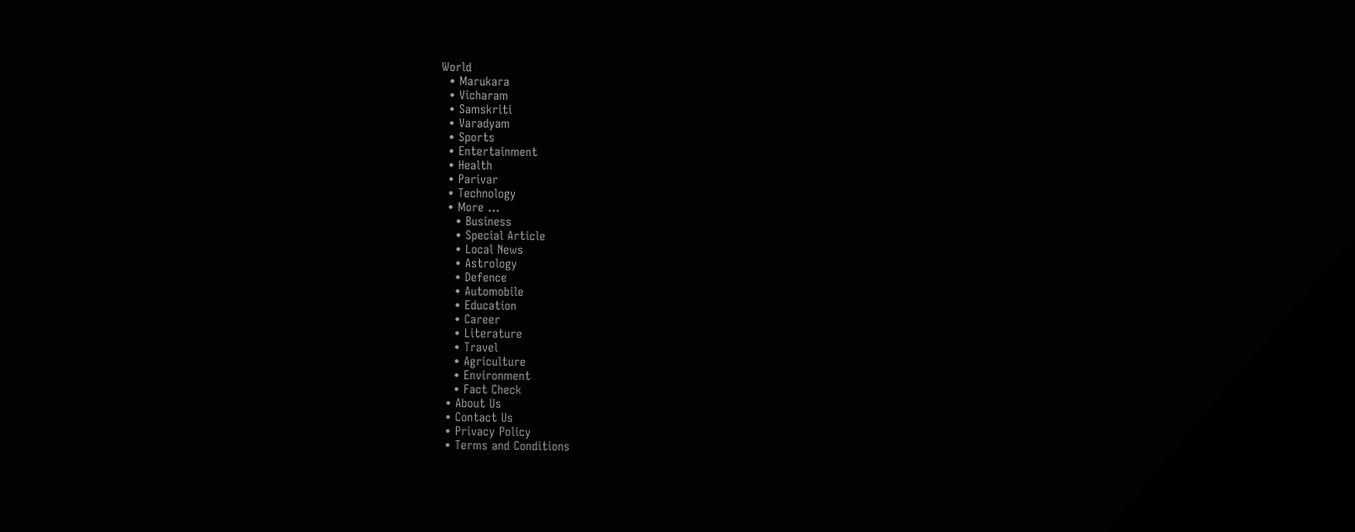World
  • Marukara
  • Vicharam
  • Samskriti
  • Varadyam
  • Sports
  • Entertainment
  • Health
  • Parivar
  • Technology
  • More …
    • Business
    • Special Article
    • Local News
    • Astrology
    • Defence
    • Automobile
    • Education
    • Career
    • Literature
    • Travel
    • Agriculture
    • Environment
    • Fact Check
  • About Us
  • Contact Us
  • Privacy Policy
  • Terms and Conditions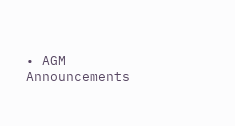• AGM Announcements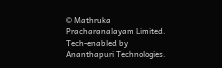© Mathruka Pracharanalayam Limited.
Tech-enabled by Ananthapuri Technologies.